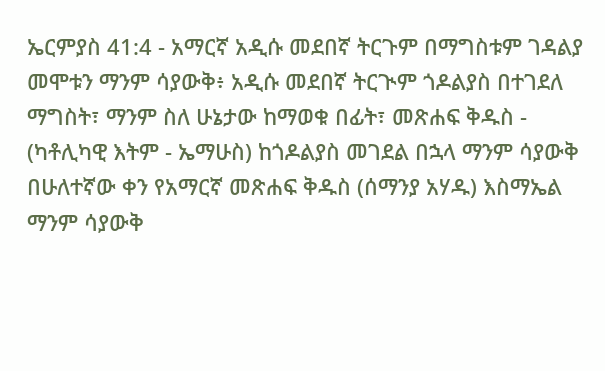ኤርምያስ 41:4 - አማርኛ አዲሱ መደበኛ ትርጉም በማግስቱም ገዳልያ መሞቱን ማንም ሳያውቅ፥ አዲሱ መደበኛ ትርጒም ጎዶልያስ በተገደለ ማግስት፣ ማንም ስለ ሁኔታው ከማወቁ በፊት፣ መጽሐፍ ቅዱስ - (ካቶሊካዊ እትም - ኤማሁስ) ከጎዶልያስ መገደል በኋላ ማንም ሳያውቅ በሁለተኛው ቀን የአማርኛ መጽሐፍ ቅዱስ (ሰማንያ አሃዱ) እስማኤል ማንም ሳያውቅ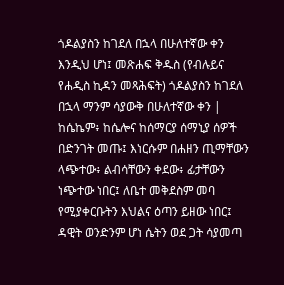ጎዶልያስን ከገደለ በኋላ በሁለተኛው ቀን እንዲህ ሆነ፤ መጽሐፍ ቅዱስ (የብሉይና የሐዲስ ኪዳን መጻሕፍት) ጎዶልያስን ከገደለ በኋላ ማንም ሳያውቅ በሁለተኛው ቀን |
ከሴኬም፥ ከሴሎና ከሰማርያ ሰማኒያ ሰዎች በድንገት መጡ፤ እነርሱም በሐዘን ጢማቸውን ላጭተው፥ ልብሳቸውን ቀደው፥ ፊታቸውን ነጭተው ነበር፤ ለቤተ መቅደስም መባ የሚያቀርቡትን እህልና ዕጣን ይዘው ነበር፤
ዳዊት ወንድንም ሆነ ሴትን ወደ ጋት ሳያመጣ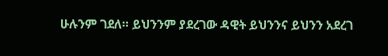ሁሉንም ገደለ። ይህንንም ያደረገው ዳዊት ይህንንና ይህንን አደረገ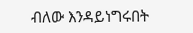ብለው እንዳይነግሩበት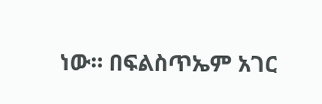ነው። በፍልስጥኤም አገር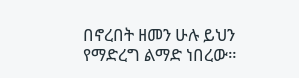በኖረበት ዘመን ሁሉ ይህን የማድረግ ልማድ ነበረው።